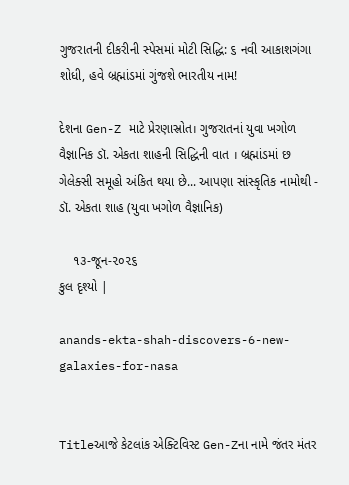ગુજરાતની દીકરીની સ્પેસમાં મોટી સિદ્ધિ: ૬ નવી આકાશગંગા શોધી, હવે બ્રહ્માંડમાં ગુંજશે ભારતીય નામ!

દેશના Gen-Z માટે પ્રેરણાસ્રોત। ગુજરાતનાં યુવા ખગોળ વૈજ્ઞાનિક ડૉ. એકતા શાહની સિદ્ધિની વાત । બ્રહ્માંડમાં છ ગેલેક્સી સમૂહો અંકિત થયા છે... આપણા સાંસ્કૃતિક નામોથી - ડૉ. એકતા શાહ (યુવા ખગોળ વૈજ્ઞાનિક)

    ૧૩-જૂન-૨૦૨૬
કુલ દૃશ્યો |

anands-ekta-shah-discovers-6-new-galaxies-for-nasa


Titleઆજે કેટલાંક એક્ટિવિસ્ટ Gen-Zના નામે જંતર મંતર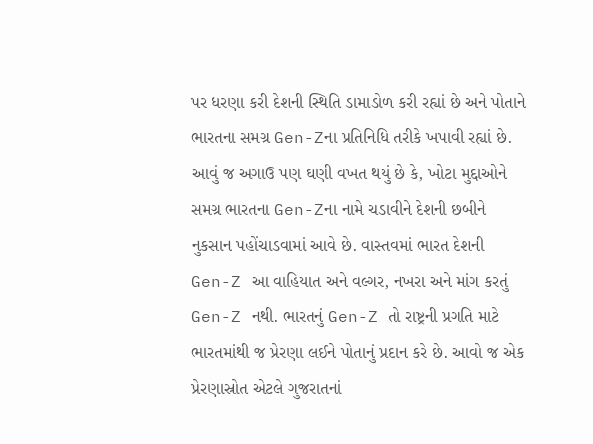પર ધરણા કરી દેશની સ્થિતિ ડામાડોળ કરી રહ્યાં છે અને પોતાને ભારતના સમગ્ર Gen-Zના પ્રતિનિધિ તરીકે ખપાવી રહ્યાં છે. આવું જ અગાઉ પણ ઘણી વખત થયું છે કે, ખોટા મુદ્દાઓને સમગ્ર ભારતના Gen-Zના નામે ચડાવીને દેશની છબીને નુકસાન પહોંચાડવામાં આવે છે. વાસ્તવમાં ભારત દેશની Gen-Z આ વાહિયાત અને વલ્ગર, નખરા અને માંગ કરતું Gen-Z નથી. ભારતનું Gen-Z તો રાષ્ટ્રની પ્રગતિ માટે ભારતમાંથી જ પ્રેરણા લઈને પોતાનું પ્રદાન કરે છે. આવો જ એક પ્રેરણાસ્રોત એટલે ગુજરાતનાં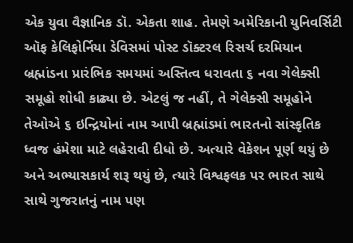એક યુવા વૈજ્ઞાનિક ડૉ. એકતા શાહ. તેમણે અમેરિકાની યુનિવર્સિટી ઑફ કેલિફોર્નિયા ડેવિસમાં પોસ્ટ ડૉક્ટરલ રિસર્ચ દરમિયાન બ્રહ્માંડના પ્રારંભિક સમયમાં અસ્તિત્વ ધરાવતા ૬ નવા ગેલેક્સી સમૂહો શોધી કાઢ્યા છે. એટલું જ નહીં, તે ગેલેક્સી સમૂહોને તેઓએ ૬ ઇન્દ્રિયોનાં નામ આપી બ્રહ્માંડમાં ભારતનો સાંસ્કૃતિક ધ્વજ હંમેશા માટે લહેરાવી દીધો છે. અત્યારે વેકેશન પૂર્ણ થયું છે અને અભ્યાસકાર્ય શરૂ થયું છે, ત્યારે વિશ્વફલક પર ભારત સાથે સાથે ગુજરાતનું નામ પણ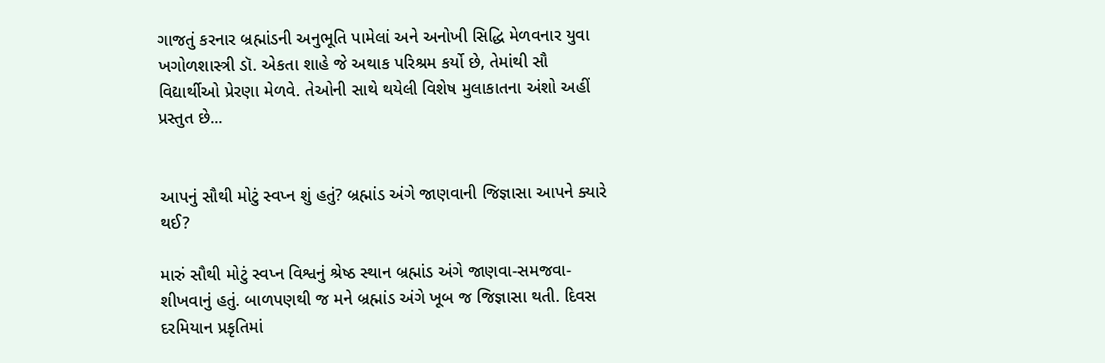ગાજતું કરનાર બ્રહ્માંડની અનુભૂતિ પામેલાં અને અનોખી સિદ્ધિ મેળવનાર યુવા ખગોળશાસ્ત્રી ડૉ. એકતા શાહે જે અથાક પરિશ્રમ કર્યો છે, તેમાંથી સૌ વિદ્યાર્થીઓ પ્રેરણા મેળવે. તેઓની સાથે થયેલી વિશેષ મુલાકાતના અંશો અહીં પ્રસ્તુત છે...


આપનું સૌથી મોટું સ્વપ્ન શું હતું? બ્રહ્માંડ અંગે જાણવાની જિજ્ઞાસા આપને ક્યારે થઈ?

મારું સૌથી મોટું સ્વપ્ન વિશ્વનું શ્રેષ્ઠ સ્થાન બ્રહ્માંડ અંગે જાણવા-સમજવા-શીખવાનું હતું. બાળપણથી જ મને બ્રહ્માંડ અંગે ખૂબ જ જિજ્ઞાસા થતી. દિવસ દરમિયાન પ્રકૃતિમાં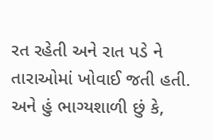રત રહેતી અને રાત પડે ને તારાઓમાં ખોવાઈ જતી હતી. અને હું ભાગ્યશાળી છું કે,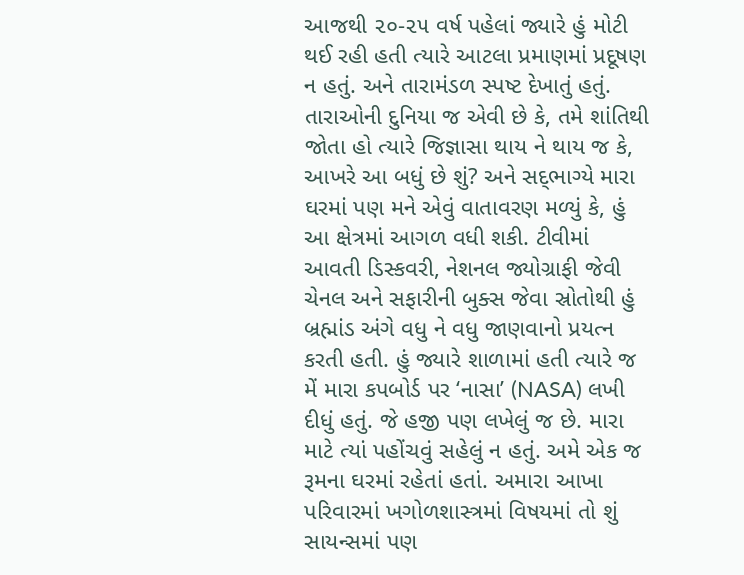આજથી ૨૦-૨૫ વર્ષ પહેલાં જ્યારે હું મોટી થઈ રહી હતી ત્યારે આટલા પ્રમાણમાં પ્રદૂષણ ન હતું. અને તારામંડળ સ્પષ્ટ દેખાતું હતું. તારાઓની દુનિયા જ એવી છે કે, તમે શાંતિથી જોતા હો ત્યારે જિજ્ઞાસા થાય ને થાય જ કે, આખરે આ બધું છે શું? અને સદ્‌ભાગ્યે મારા ઘરમાં પણ મને એવું વાતાવરણ મળ્યું કે, હું આ ક્ષેત્રમાં આગળ વધી શકી. ટીવીમાં આવતી ડિસ્કવરી, નેશનલ જ્યોગ્રાફી જેવી ચેનલ અને સફારીની બુક્સ જેવા સ્રોતોથી હું બ્રહ્માંડ અંગે વધુ ને વધુ જાણવાનો પ્રયત્ન કરતી હતી. હું જ્યારે શાળામાં હતી ત્યારે જ મેં મારા કપબોર્ડ પર ‘નાસા’ (NASA) લખી દીધું હતું. જે હજી પણ લખેલું જ છે. મારા માટે ત્યાં પહોંચવું સહેલું ન હતું. અમે એક જ રૂમના ઘરમાં રહેતાં હતાં. અમારા આખા પરિવારમાં ખગોળશાસ્ત્રમાં વિષયમાં તો શું સાયન્સમાં પણ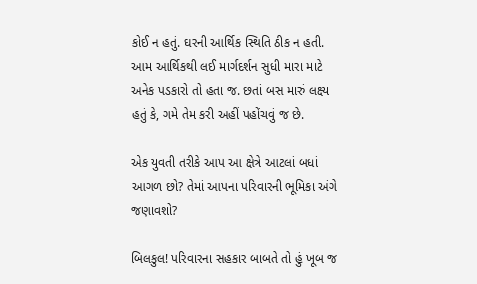કોઈ ન હતું. ઘરની આર્થિક સ્થિતિ ઠીક ન હતી. આમ આર્થિકથી લઈ માર્ગદર્શન સુધી મારા માટે અનેક પડકારો તો હતા જ. છતાં બસ મારું લક્ષ્ય હતું કે, ગમે તેમ કરી અહીં પહોંચવું જ છે.

એક યુવતી તરીકે આપ આ ક્ષેત્રે આટલાં બધાં આગળ છો? તેમાં આપના પરિવારની ભૂમિકા અંગે જણાવશો?

બિલકુલ! પરિવારના સહકાર બાબતે તો હું ખૂબ જ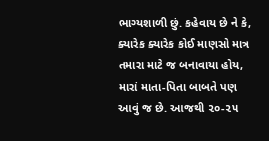ભાગ્યશાળી છું. કહેવાય છે ને કે, ક્યારેક ક્યારેક કોઈ માણસો માત્ર તમારા માટે જ બનાવાયા હોય, મારાં માતા-પિતા બાબતે પણ આવું જ છે. આજથી ૨૦-૨૫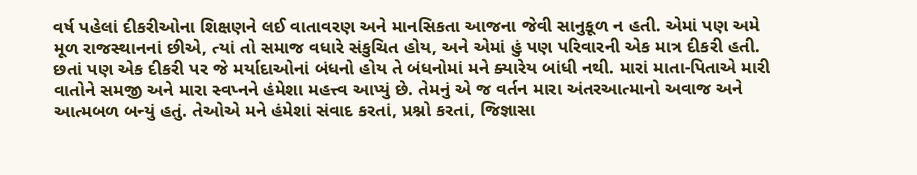વર્ષ પહેલાં દીકરીઓના શિક્ષણને લઈ વાતાવરણ અને માનસિકતા આજના જેવી સાનુકૂળ ન હતી. એમાં પણ અમે મૂળ રાજસ્થાનનાં છીએ, ત્યાં તો સમાજ વધારે સંકુચિત હોય, અને એમાં હું પણ પરિવારની એક માત્ર દીકરી હતી. છતાં પણ એક દીકરી પર જે મર્યાદાઓનાં બંધનો હોય તે બંધનોમાં મને ક્યારેય બાંધી નથી. મારાં માતા-પિતાએ મારી વાતોને સમજી અને મારા સ્વપ્નને હંમેશા મહત્ત્વ આપ્યું છે. તેમનું એ જ વર્તન મારા અંતરઆત્માનો અવાજ અને આત્મબળ બન્યું હતું. તેઓએ મને હંમેશાં સંવાદ કરતાં, પ્રશ્નો કરતાં, જિજ્ઞાસા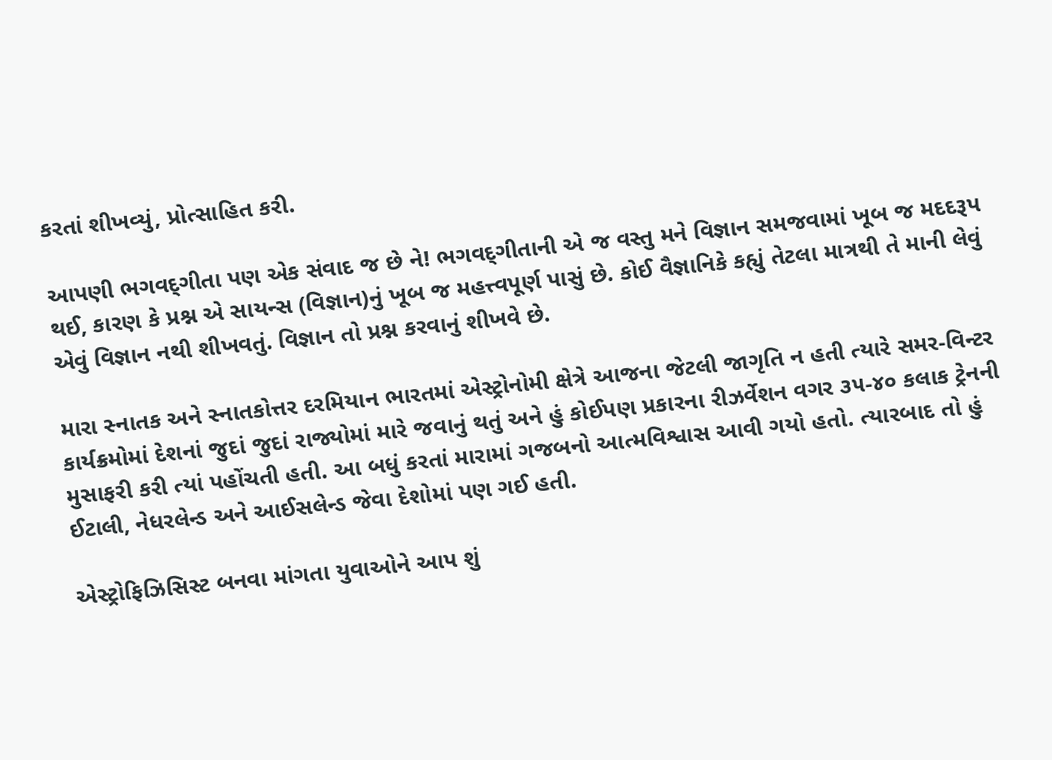કરતાં શીખવ્યું, પ્રોત્સાહિત કરી.

આપણી ભગવદ્‌ગીતા પણ એક સંવાદ જ છે ને! ભગવદ્‌ગીતાની એ જ વસ્તુ મને વિજ્ઞાન સમજવામાં ખૂબ જ મદદરૂપ થઈ, કારણ કે પ્રશ્ન એ સાયન્સ (વિજ્ઞાન)નું ખૂબ જ મહત્ત્વપૂર્ણ પાસું છે. કોઈ વૈજ્ઞાનિકે કહ્યું તેટલા માત્રથી તે માની લેવું એવું વિજ્ઞાન નથી શીખવતું. વિજ્ઞાન તો પ્રશ્ન કરવાનું શીખવે છે.

મારા સ્નાતક અને સ્નાતકોત્તર દરમિયાન ભારતમાં એસ્ટ્રોનોમી ક્ષેત્રે આજના જેટલી જાગૃતિ ન હતી ત્યારે સમર-વિન્ટર કાર્યક્રમોમાં દેશનાં જુદાં જુદાં રાજ્યોમાં મારે જવાનું થતું અને હું કોઈપણ પ્રકારના રીઝર્વેશન વગર ૩૫-૪૦ કલાક ટ્રેનની મુસાફરી કરી ત્યાં પહોંચતી હતી. આ બધું કરતાં મારામાં ગજબનો આત્મવિશ્વાસ આવી ગયો હતો. ત્યારબાદ તો હું ઈટાલી, નેધરલેન્ડ અને આઈસલેન્ડ જેવા દેશોમાં પણ ગઈ હતી.

એસ્ટ્રોફિઝિસિસ્ટ બનવા માંગતા યુવાઓને આપ શું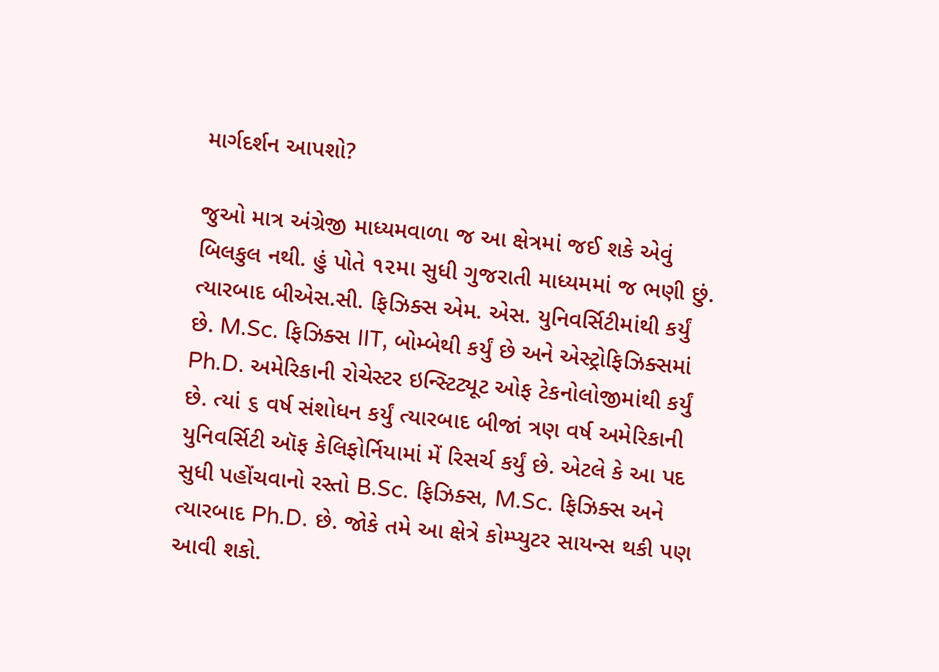માર્ગદર્શન આપશો?

જુઓ માત્ર અંગ્રેજી માધ્યમવાળા જ આ ક્ષેત્રમાં જઈ શકે એવું બિલકુલ નથી. હું પોતે ૧૨મા સુધી ગુજરાતી માધ્યમમાં જ ભણી છું. ત્યારબાદ બીએસ.સી. ફિઝિક્સ એમ. એસ. યુનિવર્સિટીમાંથી કર્યું છે. M.Sc. ફિઝિક્સ IIT, બોમ્બેથી કર્યું છે અને એસ્ટ્રોફિઝિક્સમાં Ph.D. અમેરિકાની રોચેસ્ટર ઇન્સ્ટિટ્યૂટ ઓફ ટેકનોલોજીમાંથી કર્યું છે. ત્યાં ૬ વર્ષ સંશોધન કર્યું ત્યારબાદ બીજાં ત્રણ વર્ષ અમેરિકાની યુનિવર્સિટી ઑફ કેલિફોર્નિયામાં મેં રિસર્ચ કર્યું છે. એટલે કે આ પદ સુધી પહોંચવાનો રસ્તો B.Sc. ફિઝિક્સ, M.Sc. ફિઝિક્સ અને ત્યારબાદ Ph.D. છે. જોકે તમે આ ક્ષેત્રે કોમ્પ્યુટર સાયન્સ થકી પણ આવી શકો.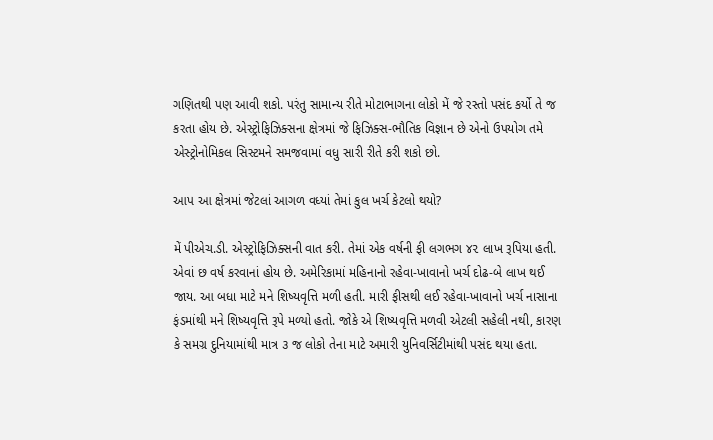ગણિતથી પણ આવી શકો. પરંતુ સામાન્ય રીતે મોટાભાગના લોકો મેં જે રસ્તો પસંદ કર્યો તે જ કરતા હોય છે. એસ્ટ્રોફિઝિક્સના ક્ષેત્રમાં જે ફિઝિક્સ-ભૌતિક વિજ્ઞાન છે એનો ઉપયોગ તમે એસ્ટ્રોનોમિકલ સિસ્ટમને સમજવામાં વધુ સારી રીતે કરી શકો છો.

આપ આ ક્ષેત્રમાં જેટલાં આગળ વધ્યાં તેમાં કુલ ખર્ચ કેટલો થયો?

મેં પીએચ.ડી. એસ્ટ્રોફિઝિક્સની વાત કરી. તેમાં એક વર્ષની ફી લગભગ ૪૨ લાખ રૂપિયા હતી. એવાં છ વર્ષ કરવાનાં હોય છે. અમેરિકામાં મહિનાનો રહેવા-ખાવાનો ખર્ચ દોઢ-બે લાખ થઈ જાય. આ બધા માટે મને શિષ્યવૃત્તિ મળી હતી. મારી ફીસથી લઈ રહેવા-ખાવાનો ખર્ચ નાસાના ફંડમાંથી મને શિષ્યવૃત્તિ રૂપે મળ્યો હતો. જોકે એ શિષ્યવૃત્તિ મળવી એટલી સહેલી નથી, કારણ કે સમગ્ર દુનિયામાંથી માત્ર ૩ જ લોકો તેના માટે અમારી યુનિવર્સિટીમાંથી પસંદ થયા હતા.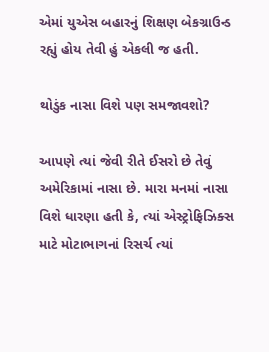એમાં યુએસ બહારનું શિક્ષણ બેકગ્રાઉન્ડ રહ્યું હોય તેવી હું એકલી જ હતી.

થોડુંક નાસા વિશે પણ સમજાવશો?

આપણે ત્યાં જેવી રીતે ઈસરો છે તેવું અમેરિકામાં નાસા છે. મારા મનમાં નાસા વિશે ધારણા હતી કે, ત્યાં એસ્ટ્રોફિઝિક્સ માટે મોટાભાગનાં રિસર્ચ ત્યાં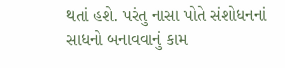થતાં હશે. પરંતુ નાસા પોતે સંશોધનનાં સાધનો બનાવવાનું કામ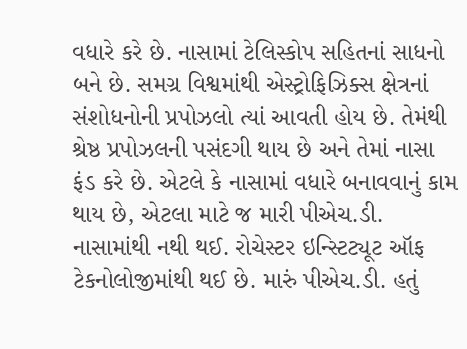વધારે કરે છે. નાસામાં ટેલિસ્કોપ સહિતનાં સાધનો બને છે. સમગ્ર વિશ્વમાંથી એસ્ટ્રોફિઝિક્સ ક્ષેત્રનાં સંશોધનોની પ્રપોઝલો ત્યાં આવતી હોય છે. તેમંથી શ્રેષ્ઠ પ્રપોઝલની પસંદગી થાય છે અને તેમાં નાસા ફંડ કરે છે. એટલે કે નાસામાં વધારે બનાવવાનું કામ થાય છે, એટલા માટે જ મારી પીએચ.ડી. નાસામાંથી નથી થઈ. રોચેસ્ટર ઇન્સ્ટિટ્યૂટ ઑફ ટેકનોલોજીમાંથી થઈ છે. મારું પીએચ.ડી. હતું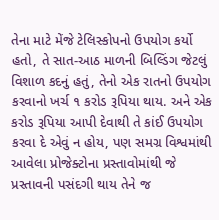તેના માટે મેંજે ટેલિસ્કોપનો ઉપયોગ કર્યો હતો, તે સાત-આઠ માળની બિલ્ડિંગ જેટલું વિશાળ કદનું હતું, તેનો એક રાતનો ઉપયોગ કરવાનો ખર્ચ ૧ કરોડ રૂપિયા થાય. અને એક કરોડ રૂપિયા આપી દેવાથી તે કાંઈ ઉપયોગ કરવા દે એવું ન હોય, પણ સમગ્ર વિશ્વમાંથી આવેલા પ્રોજેક્ટોના પ્રસ્તાવોમાંથી જે પ્રસ્તાવની પસંદગી થાય તેને જ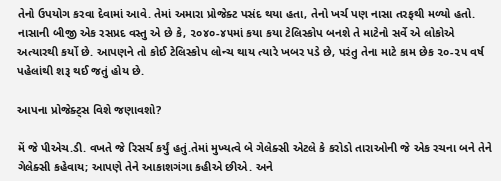તેનો ઉપયોગ કરવા દેવામાં આવે. તેમાં અમારા પ્રોજેક્ટ પસંદ થયા હતા, તેનો ખર્ચ પણ નાસા તરફથી મળ્યો હતો. નાસાની બીજી એક રસપ્રદ વસ્તુ એ છે કે, ૨૦૪૦-૪૫માં કયા કયા ટેલિસ્કોપ બનશે તે માટેનો સર્વે એ લોકોએ અત્યારથી કર્યો છે. આપણને તો કોઈ ટેલિસ્કોપ લોન્ચ થાય ત્યારે ખબર પડે છે, પરંતુ તેના માટે કામ છેક ૨૦-૨૫ વર્ષ પહેલાંથી શરૂ થઈ જતું હોય છે.

આપના પ્રોજેક્ટ્સ વિશે જણાવશો?

મેં જે પીએચ.ડી. વખતે જે રિસર્ચ કર્યું હતું.તેમાં મુખ્યત્વે બે ગેલેક્સી એટલે કે કરોડો તારાઓની જે એક રચના બને તેને ગેલેક્સી કહેવાય; આપણે તેને આકાશગંગા કહીએ છીએ. અને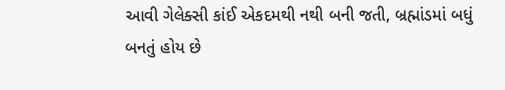આવી ગેલેક્સી કાંઈ એકદમથી નથી બની જતી, બ્રહ્માંડમાં બધું બનતું હોય છે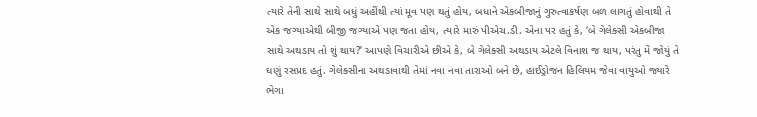ત્યારે તેની સાથે સાથે બધું અહીંથી ત્યાં મૂવ પણ થતું હોય, બધાને એકબીજાનું ગુરુત્વાકર્ષણ બળ લાગતું હોવાથી તે એક જગ્યાએથી બીજી જગ્યાએ પણ જતા હોય, ત્યારે મારું પીએચ.ડી. એના પર હતું કે, ‘બે ગેલેક્સી એકબીજા સાથે અથડાય તો શું થાય?’ આપણે વિચારીએ છીએ કે, બે ગેલેક્સી અથડાય એટલે વિનાશ જ થાય, પરંતુ મેં જોયું તે ઘણું રસપ્રદ હતું. ગેલેક્સીના અથડાવાથી તેમાં નવા નવા તારાઓ બને છે, હાઈડ્રોજન હિલિયમ જેવા વાયુઓ જ્યારે ભેગા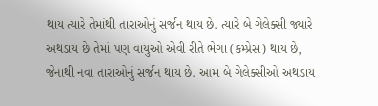થાય ત્યારે તેમાંથી તારાઓનું સર્જન થાય છે. ત્યારે બે ગેલેક્સી જ્યારે અથડાય છે તેમાં પણ વાયુઓ એવી રીતે ભેગા (કમ્પ્રેસ) થાય છે, જેનાથી નવા તારાઓનું સર્જન થાય છે. આમ બે ગેલેક્સીઓ અથડાય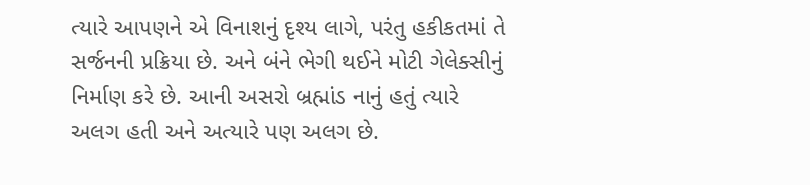ત્યારે આપણને એ વિનાશનું દૃશ્ય લાગે, પરંતુ હકીકતમાં તે સર્જનની પ્રક્રિયા છે. અને બંને ભેગી થઈને મોટી ગેલેક્સીનું નિર્માણ કરે છે. આની અસરો બ્રહ્માંડ નાનું હતું ત્યારે અલગ હતી અને અત્યારે પણ અલગ છે.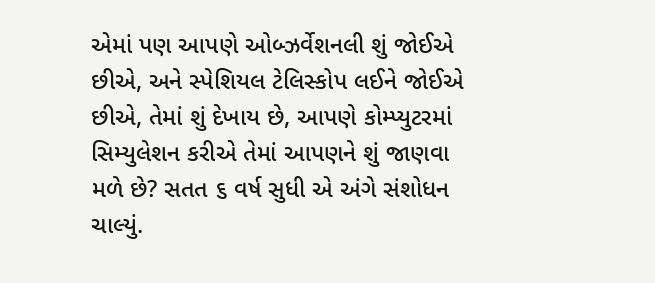એમાં પણ આપણે ઓબ્ઝર્વેશનલી શું જોઈએ છીએ, અને સ્પેશિયલ ટેલિસ્કોપ લઈને જોઈએ છીએ, તેમાં શું દેખાય છે, આપણે કોમ્પ્યુટરમાં સિમ્યુલેશન કરીએ તેમાં આપણને શું જાણવા મળે છે? સતત ૬ વર્ષ સુધી એ અંગે સંશોધન ચાલ્યું.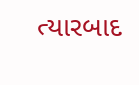ત્યારબાદ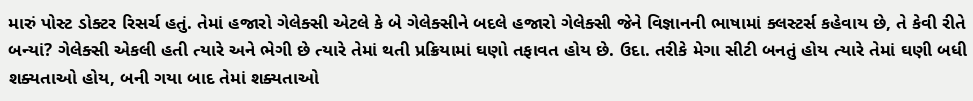મારું પોસ્ટ ડોક્ટર રિસર્ચ હતું. તેમાં હજારો ગેલેક્સી એટલે કે બે ગેલેક્સીને બદલે હજારો ગેલેક્સી જેને વિજ્ઞાનની ભાષામાં ક્લસ્ટર્સ કહેવાય છે, તે કેવી રીતે બન્યાં? ગેલેક્સી એકલી હતી ત્યારે અને ભેગી છે ત્યારે તેમાં થતી પ્રક્રિયામાં ઘણો તફાવત હોય છે. ઉદા. તરીકે મેગા સીટી બનતું હોય ત્યારે તેમાં ઘણી બધી શક્યતાઓ હોય, બની ગયા બાદ તેમાં શક્યતાઓ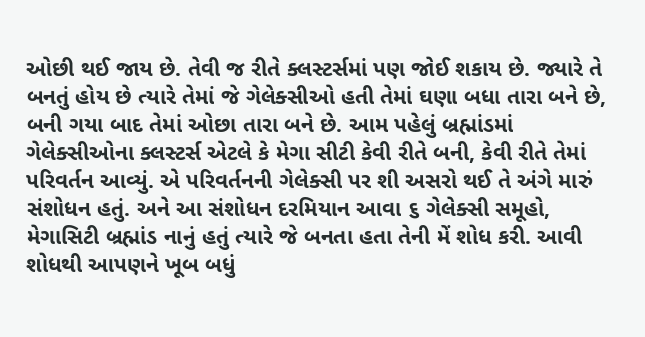ઓછી થઈ જાય છે. તેવી જ રીતે ક્લસ્ટર્સમાં પણ જોઈ શકાય છે. જ્યારે તે બનતું હોય છે ત્યારે તેમાં જે ગેલેક્સીઓ હતી તેમાં ઘણા બધા તારા બને છે, બની ગયા બાદ તેમાં ઓછા તારા બને છે. આમ પહેલું બ્રહ્માંડમાં ગેલેક્સીઓના ક્લસ્ટર્સ એટલે કે મેગા સીટી કેવી રીતે બની, કેવી રીતે તેમાં પરિવર્તન આવ્યું. એ પરિવર્તનની ગેલેક્સી પર શી અસરો થઈ તે અંગે મારું સંશોધન હતું. અને આ સંશોધન દરમિયાન આવા ૬ ગેલેક્સી સમૂહો, મેગાસિટી બ્રહ્માંડ નાનું હતું ત્યારે જે બનતા હતા તેની મેં શોધ કરી. આવી શોધથી આપણને ખૂબ બધું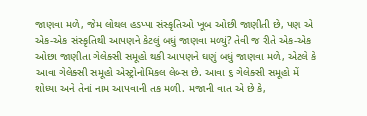જાણવા મળે, જેમ લોથલ હડપ્પા સંસ્કૃતિઓ ખૂબ ઓછી જાણીતી છે, પણ એ એક-એક સંસ્કૃતિથી આપણને કેટલું બધું જાણવા મળ્યું? તેવી જ રીતે એક-એક ઓછા જાણીતા ગેલેક્સી સમૂહો થકી આપણને ઘણું બધું જાણવા મળે, એટલે કે આવા ગેલેક્સી સમૂહો એસ્ટ્રોનોમિકલ લેબ્સ છે. આવા ૬ ગેલેક્સી સમૂહો મેં શોધ્યા અને તેનાં નામ આપવાની તક મળી. મજાની વાત એ છે કે,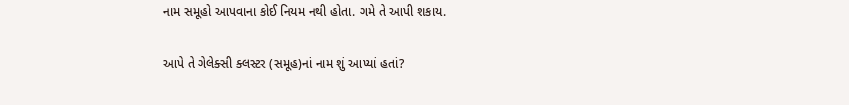નામ સમૂહો આપવાના કોઈ નિયમ નથી હોતા. ગમે તે આપી શકાય.

આપે તે ગેલેક્સી ક્લસ્ટર (સમૂહ)નાં નામ શું આપ્યાં હતાં?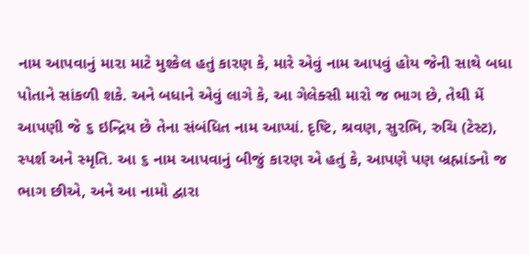નામ આપવાનું મારા માટે મુશ્કેલ હતું કારણ કે, મારે એવું નામ આપવું હોય જેની સાથે બધા પોતાને સાંકળી શકે. અને બધાને એવું લાગે કે, આ ગેલેક્સી મારો જ ભાગ છે, તેથી મેં આપણી જે ૬ ઇન્દ્રિય છે તેના સંબંધિત નામ આપ્યાં. દૃષ્ટિ, શ્રવણ, સુરભિ, રુચિ (ટેસ્ટ), સ્પર્શ અને સ્મૃતિ. આ ૬ નામ આપવાનું બીજું કારણ એ હતું કે, આપણે પણ બ્રહ્માંડનો જ ભાગ છીએ, અને આ નામો દ્વારા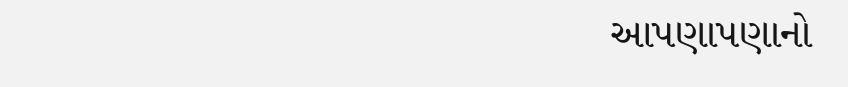આપણાપણાનો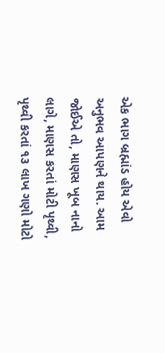એક ભાગ બ્રહ્માંડ હોય એવો અનુભવ આપણને થાય. આમ જોઈએ તો, માણસ ખૂબ નાનો લાગે, માણસ કરતાં મોટી પૃથ્વી, પૃથ્વી કરતાં ૧૩ લાખ ગણો મોટો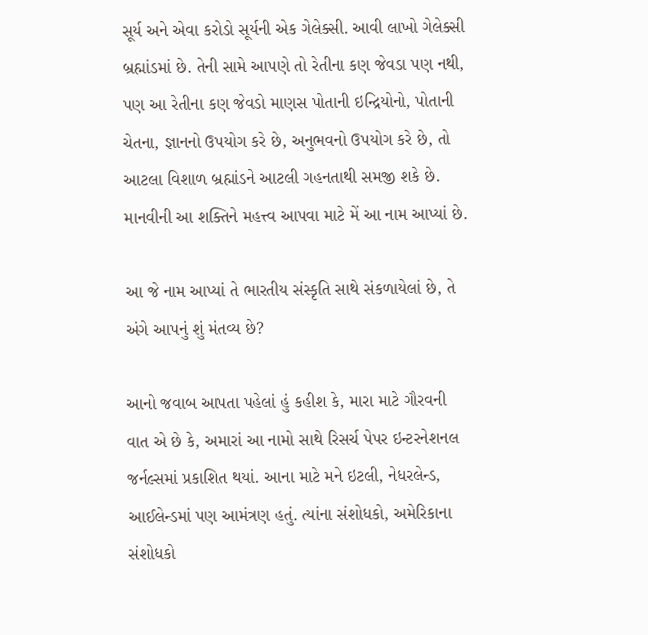સૂર્ય અને એવા કરોડો સૂર્યની એક ગેલેક્સી. આવી લાખો ગેલેક્સી બ્રહ્માંડમાં છે. તેની સામે આપણે તો રેતીના કણ જેવડા પણ નથી, પણ આ રેતીના કણ જેવડો માણસ પોતાની ઇન્દ્રિયોનો, પોતાની ચેતના, જ્ઞાનનો ઉપયોગ કરે છે, અનુભવનો ઉપયોગ કરે છે, તો આટલા વિશાળ બ્રહ્માંડને આટલી ગહનતાથી સમજી શકે છે. માનવીની આ શક્તિને મહત્ત્વ આપવા માટે મેં આ નામ આપ્યાં છે.

આ જે નામ આપ્યાં તે ભારતીય સંસ્કૃતિ સાથે સંકળાયેલાં છે, તે અંગે આપનું શું મંતવ્ય છે?

આનો જવાબ આપતા પહેલાં હું કહીશ કે, મારા માટે ગૌરવની વાત એ છે કે, અમારાં આ નામો સાથે રિસર્ચ પેપર ઇન્ટરનેશનલ જર્નલ્સમાં પ્રકાશિત થયાં. આના માટે મને ઇટલી, નેધરલેન્ડ, આઈલેન્ડમાં પણ આમંત્રણ હતું. ત્યાંના સંશોધકો, અમેરિકાના સંશોધકો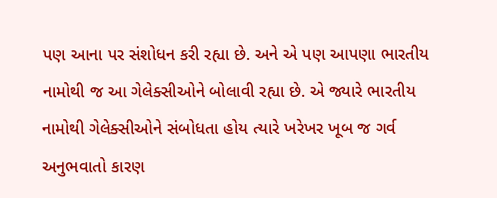પણ આના પર સંશોધન કરી રહ્યા છે. અને એ પણ આપણા ભારતીય નામોથી જ આ ગેલેક્સીઓને બોલાવી રહ્યા છે. એ જ્યારે ભારતીય નામોથી ગેલેક્સીઓને સંબોધતા હોય ત્યારે ખરેખર ખૂબ જ ગર્વ અનુભવાતો કારણ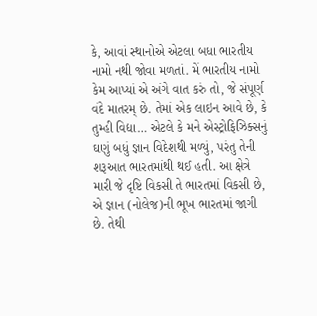કે, આવાં સ્થાનોએ એટલા બધા ભારતીય નામો નથી જોવા મળતાં. મેં ભારતીય નામો કેમ આપ્યાં એ અંગે વાત કરું તો, જે સંપૂર્ણ વંદે માતરમ્ છે. તેમાં એક લાઇન આવે છે, કે તુમ્હી વિદ્યા… એટલે કે મને એસ્ટ્રોફિઝિક્સનું ઘણું બધું જ્ઞાન વિદેશથી મળ્યું, પરંતુ તેની શરૂઆત ભારતમાંથી થઈ હતી. આ ક્ષેત્રે મારી જે દૃષ્ટિ વિકસી તે ભારતમાં વિકસી છે, એ જ્ઞાન (નોલેજ)ની ભૂખ ભારતમાં જાગી છે. તેથી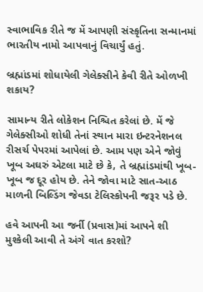સ્વાભાવિક રીતે જ મેં આપણી સંસ્કૃતિના સન્માનમાં ભારતીય નામો આપવાનું વિચાર્યું હતું.

બ્રહ્માંડમાં શોધાયેલી ગેલેક્સીને કેવી રીતે ઓળખી શકાય?

સામાન્ય રીતે લોકેશન નિશ્ચિત કરેલાં છે. મેં જે ગેલેક્સીઓ શોધી તેનાં સ્થાન મારા ઇન્ટરનેશનલ રીસર્ચ પેપરમાં આપેલાં છે. આમ પણ એને જોવું ખૂબ અઘરું એટલા માટે છે કે, તે બ્રહ્માંડમાંથી ખૂબ-ખૂબ જ દૂર હોય છે. તેને જોવા માટે સાત-આઠ માળની બિલ્ડિંગ જેવડા ટેલિસ્કોપની જરૂર પડે છે.

હવે આપની આ જર્ની (પ્રવાસ)માં આપને શી મુશ્કેલી આવી તે અંગે વાત કરશો?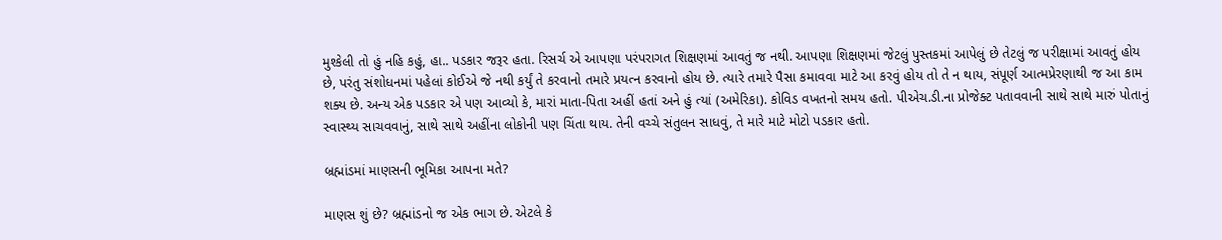મુશ્કેલી તો હું નહિ કહું, હા.. પડકાર જરૂર હતા. રિસર્ચ એ આપણા પરંપરાગત શિક્ષણમાં આવતું જ નથી. આપણા શિક્ષણમાં જેટલું પુસ્તકમાં આપેલું છે તેટલું જ પરીક્ષામાં આવતું હોય છે, પરંતુ સંશોધનમાં પહેલાં કોઈએ જે નથી કર્યું તે કરવાનો તમારે પ્રયત્ન કરવાનો હોય છે. ત્યારે તમારે પૈસા કમાવવા માટે આ કરવું હોય તો તે ન થાય, સંપૂર્ણ આત્મપ્રેરણાથી જ આ કામ શક્ય છે. અન્ય એક પડકાર એ પણ આવ્યો કે, મારાં માતા-પિતા અહીં હતાં અને હું ત્યાં (અમેરિકા). કોવિડ વખતનો સમય હતો. પીએચ.ડી.ના પ્રોજેક્ટ પતાવવાની સાથે સાથે મારું પોતાનું સ્વાસ્થ્ય સાચવવાનું, સાથે સાથે અહીંના લોકોની પણ ચિંતા થાય. તેની વચ્ચે સંતુલન સાધવું, તે મારે માટે મોટો પડકાર હતો.

બ્રહ્માંડમાં માણસની ભૂમિકા આપના મતે?

માણસ શું છે? બ્રહ્માંડનો જ એક ભાગ છે. એટલે કે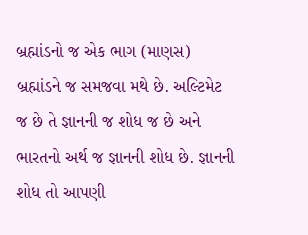બ્રહ્માંડનો જ એક ભાગ (માણસ) બ્રહ્માંડને જ સમજવા મથે છે. અલ્ટિમેટ જ છે તે જ્ઞાનની જ શોધ જ છે અને ભારતનો અર્થ જ જ્ઞાનની શોધ છે. જ્ઞાનની શોધ તો આપણી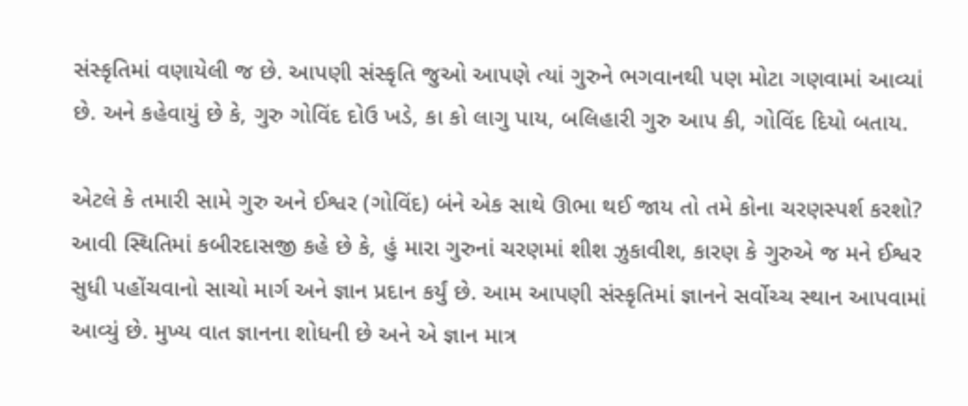સંસ્કૃતિમાં વણાયેલી જ છે. આપણી સંસ્કૃતિ જુઓ આપણે ત્યાં ગુરુને ભગવાનથી પણ મોટા ગણવામાં આવ્યાં છે. અને કહેવાયું છે કે, ગુરુ ગોવિંદ દોઉ ખડે, કા કો લાગુ પાય, બલિહારી ગુરુ આપ કી, ગોવિંદ દિયો બતાય.

એટલે કે તમારી સામે ગુરુ અને ઈશ્વર (ગોવિંદ) બંને એક સાથે ઊભા થઈ જાય તો તમે કોના ચરણસ્પર્શ કરશો? આવી સ્થિતિમાં કબીરદાસજી કહે છે કે, હું મારા ગુરુનાં ચરણમાં શીશ ઝુકાવીશ, કારણ કે ગુરુએ જ મને ઈશ્વર સુધી પહોંચવાનો સાચો માર્ગ અને જ્ઞાન પ્રદાન કર્યું છે. આમ આપણી સંસ્કૃતિમાં જ્ઞાનને સર્વોચ્ચ સ્થાન આપવામાં આવ્યું છે. મુખ્ય વાત જ્ઞાનના શોધની છે અને એ જ્ઞાન માત્ર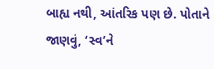બાહ્ય નથી, આંતરિક પણ છે. પોતાને જાણવું, ‘સ્વ’ને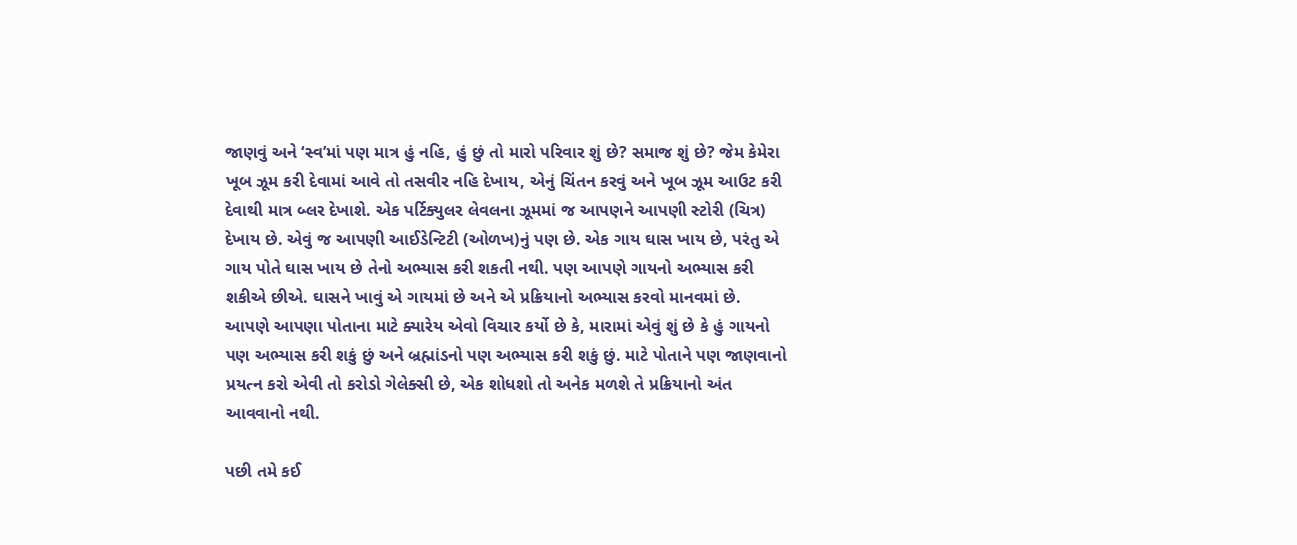જાણવું અને ‘સ્વ’માં પણ માત્ર હું નહિ, હું છું તો મારો પરિવાર શું છે? સમાજ શું છે? જેમ કેમેરા ખૂબ ઝૂમ કરી દેવામાં આવે તો તસવીર નહિ દેખાય, એનું ચિંતન કરવું અને ખૂબ ઝૂમ આઉટ કરી દેવાથી માત્ર બ્લર દેખાશે. એક પર્ટિક્યુલર લેવલના ઝૂમમાં જ આપણને આપણી સ્ટોરી (ચિત્ર) દેખાય છે. એવું જ આપણી આઈડેન્ટિટી (ઓળખ)નું પણ છે. એક ગાય ઘાસ ખાય છે, પરંતુ એ ગાય પોતે ઘાસ ખાય છે તેનો અભ્યાસ કરી શકતી નથી. પણ આપણે ગાયનો અભ્યાસ કરી શકીએ છીએ. ઘાસને ખાવું એ ગાયમાં છે અને એ પ્રક્રિયાનો અભ્યાસ કરવો માનવમાં છે. આપણે આપણા પોતાના માટે ક્યારેય એવો વિચાર કર્યો છે કે, મારામાં એવું શું છે કે હું ગાયનો પણ અભ્યાસ કરી શકું છું અને બ્રહ્માંડનો પણ અભ્યાસ કરી શકું છું. માટે પોતાને પણ જાણવાનો પ્રયત્ન કરો એવી તો કરોડો ગેલેક્સી છે, એક શોધશો તો અનેક મળશે તે પ્રક્રિયાનો અંત આવવાનો નથી.

પછી તમે કઈ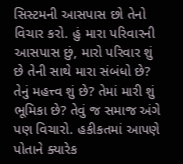સિસ્ટમની આસપાસ છો તેનો વિચાર કરો. હું મારા પરિવારની આસપાસ છું, મારો પરિવાર શું છે તેની સાથે મારા સંબંધો છે? તેનું મહત્ત્વ શું છે? તેમાં મારી શું ભૂમિકા છે? તેવું જ સમાજ અંગે પણ વિચારો. હકીકતમાં આપણે પોતાને ક્યારેક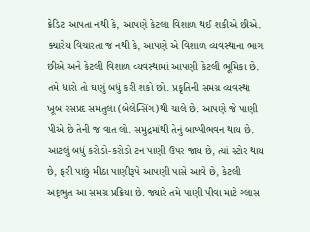ક્રેડિટ આપતા નથી કે, આપણે કેટલા વિશાળ થઈ શકીએ છીએ. ક્યારેય વિચારતા જ નથી કે, આપણે એ વિશાળ વ્યવસ્થાના ભાગ છીએ અને કેટલી વિશાળ વ્યવસ્થામાં આપણી કેટલી ભૂમિકા છે. તમે ધારો તો ઘણું બધું કરી શકો છો. પ્રકૃતિની સમગ્ર વ્યવસ્થા ખૂબ રસપ્રદ સમતુલા (બેલેન્સિંગ)થી ચાલે છે. આપણે જે પાણી પીએ છે તેની જ વાત લો. સમુદ્રમાંથી તેનું બાષ્પીભવન થાય છે. આટલું બધું કરોડો-કરોડો ટન પાણી ઉપર જાય છે, ત્યાં સ્ટોર થાય છે, ફરી પાછું મીઠા પાણીરૂપે આપણી પાસે આવે છે, કેટલી અદ્‌ભુત આ સમગ્ર પ્રક્રિયા છે. જ્યારે તમે પાણી પીવા માટે ગ્લાસ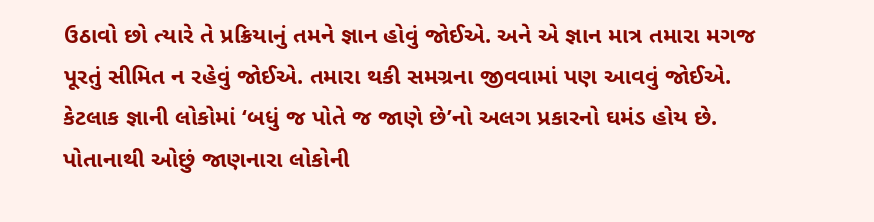ઉઠાવો છો ત્યારે તે પ્રક્રિયાનું તમને જ્ઞાન હોવું જોઈએ. અને એ જ્ઞાન માત્ર તમારા મગજ પૂરતું સીમિત ન રહેવું જોઈએ. તમારા થકી સમગ્રના જીવવામાં પણ આવવું જોઈએ. કેટલાક જ્ઞાની લોકોમાં ‘બધું જ પોતે જ જાણે છે’નો અલગ પ્રકારનો ઘમંડ હોય છે. પોતાનાથી ઓછું જાણનારા લોકોની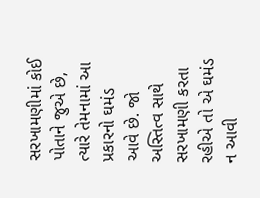સરખામણીમાં કોઈ પોતાને જુએ છે, ત્યારે તેમનામાં આ પ્રકારનો ઘમંડ આવે છે. જો અસ્તિત્વ સાથે સરખામણી કરતા રહીએ તો એ ઘમંડ ન આવી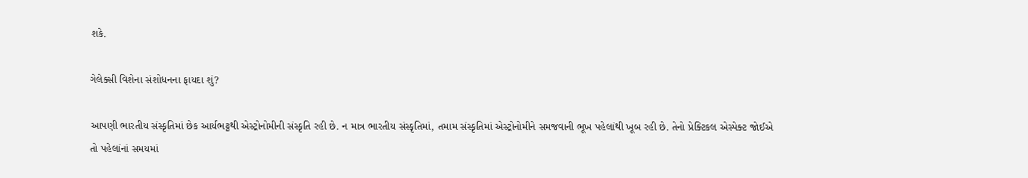શકે.

ગેલેક્સી વિશેના સંશોધનના ફાયદા શું?

આપણી ભારતીય સંસ્કૃતિમાં છેક આર્યભટ્ટથી એસ્ટ્રોનોમીની સંસ્કૃતિ રહી છે. ન માત્ર ભારતીય સંસ્કૃતિમાં, તમામ સંસ્કૃતિમાં એસ્ટ્રોનોમીને સમજવાની ભૂખ પહેલાંથી ખૂબ રહી છે. તેનો પ્રેક્ટિકલ એસ્પેક્ટ જોઈએ તો પહેલાંનાં સમયમાં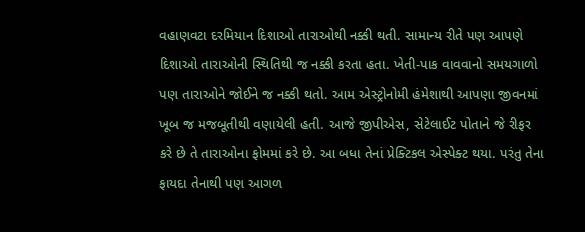વહાણવટા દરમિયાન દિશાઓ તારાઓથી નક્કી થતી. સામાન્ય રીતે પણ આપણે દિશાઓ તારાઓની સ્થિતિથી જ નક્કી કરતા હતા. ખેતી-પાક વાવવાનો સમયગાળો પણ તારાઓને જોઈને જ નક્કી થતો. આમ એસ્ટ્રોનોમી હંમેશાથી આપણા જીવનમાં ખૂબ જ મજબૂતીથી વણાયેલી હતી. આજે જીપીએસ, સેટેલાઈટ પોતાને જે રીફર કરે છે તે તારાઓના ફોમમાં કરે છે. આ બધા તેનાં પ્રેક્ટિકલ એસ્પેક્ટ થયા. પરંતુ તેના ફાયદા તેનાથી પણ આગળ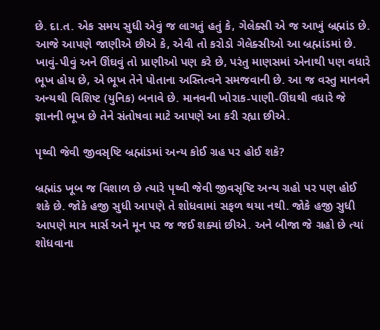છે. દા.ત. એક સમય સુધી એવું જ લાગતું હતું કે, ગેલેક્સી એ જ આખું બ્રહ્માંડ છે. આજે આપણે જાણીએ છીએ કે, એવી તો કરોડો ગેલેક્સીઓ આ બ્રહ્માંડમાં છે. ખાવું-પીવું અને ઊંઘવું તો પ્રાણીઓ પણ કરે છે, પરંતુ માણસમાં એનાથી પણ વધારે ભૂખ હોય છે, એ ભૂખ તેને પોતાના અસ્તિત્વને સમજવાની છે. આ જ વસ્તુ માનવને અન્યથી વિશિષ્ટ (યુનિક) બનાવે છે. માનવની ખોરાક-પાણી-ઊંઘથી વધારે જે જ્ઞાનની ભૂખ છે તેને સંતોષવા માટે આપણે આ કરી રહ્યા છીએ.

પૃથ્વી જેવી જીવસૃષ્ટિ બ્રહ્માંડમાં અન્ય કોઈ ગ્રહ પર હોઈ શકે?

બ્રહ્માંડ ખૂબ જ વિશાળ છે ત્યારે પૃથ્વી જેવી જીવસૃષ્ટિ અન્ય ગ્રહો પર પણ હોઈ શકે છે. જોકે હજી સુધી આપણે તે શોધવામાં સફળ થયા નથી. જોકે હજી સુધી આપણે માત્ર માર્સ અને મૂન પર જ જઈ શક્યાં છીએ. અને બીજા જે ગ્રહો છે ત્યાં શોધવાના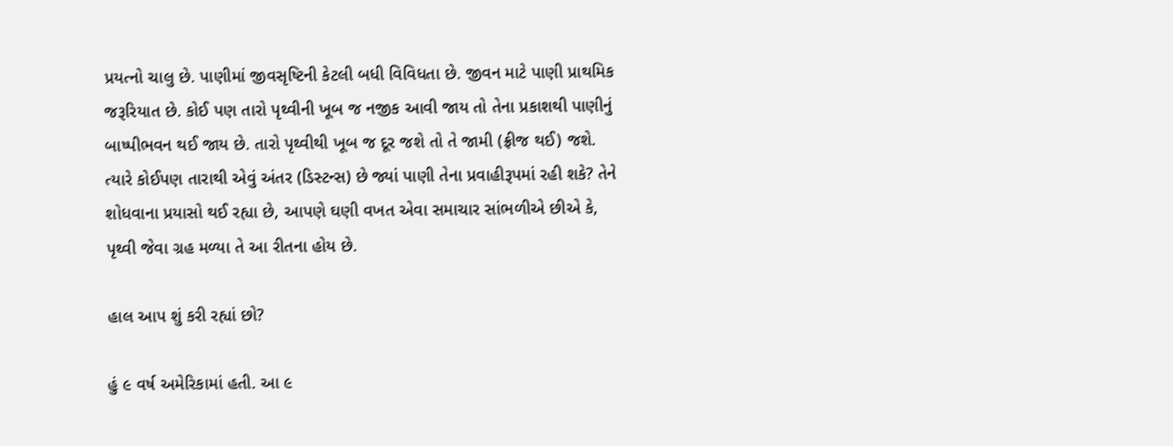પ્રયત્નો ચાલુ છે. પાણીમાં જીવસૃષ્ટિની કેટલી બધી વિવિધતા છે. જીવન માટે પાણી પ્રાથમિક જરૂરિયાત છે. કોઈ પણ તારો પૃથ્વીની ખૂબ જ નજીક આવી જાય તો તેના પ્રકાશથી પાણીનું બાષ્પીભવન થઈ જાય છે. તારો પૃથ્વીથી ખૂબ જ દૂર જશે તો તે જામી (ફ્રીજ થઈ) જશે. ત્યારે કોઈપણ તારાથી એવું અંતર (ડિસ્ટન્સ) છે જ્યાં પાણી તેના પ્રવાહીરૂપમાં રહી શકે? તેને શોધવાના પ્રયાસો થઈ રહ્યા છે, આપણે ઘણી વખત એવા સમાચાર સાંભળીએ છીએ કે, પૃથ્વી જેવા ગ્રહ મળ્યા તે આ રીતના હોય છે.

હાલ આપ શું કરી રહ્યાં છો?

હું ૯ વર્ષ અમેરિકામાં હતી. આ ૯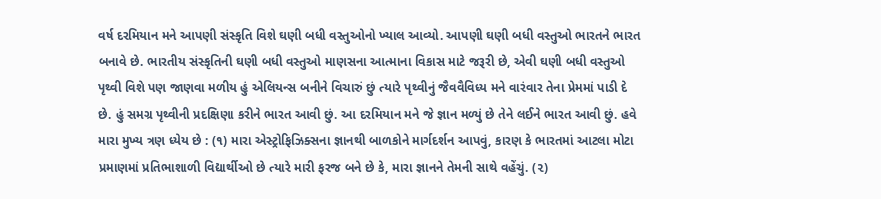વર્ષ દરમિયાન મને આપણી સંસ્કૃતિ વિશે ઘણી બધી વસ્તુઓનો ખ્યાલ આવ્યો. આપણી ઘણી બધી વસ્તુઓ ભારતને ભારત બનાવે છે. ભારતીય સંસ્કૃતિની ઘણી બધી વસ્તુઓ માણસના આત્માના વિકાસ માટે જરૂરી છે, એવી ઘણી બધી વસ્તુઓ પૃથ્વી વિશે પણ જાણવા મળીય હું એલિયન્સ બનીને વિચારું છું ત્યારે પૃથ્વીનું જૈવવૈવિધ્ય મને વારંવાર તેના પ્રેમમાં પાડી દે છે. હું સમગ્ર પૃથ્વીની પ્રદક્ષિણા કરીને ભારત આવી છું. આ દરમિયાન મને જે જ્ઞાન મળ્યું છે તેને લઈને ભારત આવી છું. હવે મારા મુખ્ય ત્રણ ધ્યેય છે : (૧) મારા એસ્ટ્રોફિઝિક્સના જ્ઞાનથી બાળકોને માર્ગદર્શન આપવું, કારણ કે ભારતમાં આટલા મોટા પ્રમાણમાં પ્રતિભાશાળી વિદ્યાર્થીઓ છે ત્યારે મારી ફરજ બને છે કે, મારા જ્ઞાનને તેમની સાથે વહેંચું. (૨)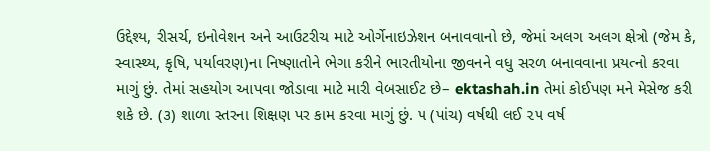ઉદ્દેશ્ય, રીસર્ચ, ઇનોવેશન અને આઉટરીચ માટે ઓર્ગેનાઇઝેશન બનાવવાનો છે, જેમાં અલગ અલગ ક્ષેત્રો (જેમ કે, સ્વાસ્થ્ય, કૃષિ, પર્યાવરણ)ના નિષ્ણાતોને ભેગા કરીને ભારતીયોના જીવનને વધુ સરળ બનાવવાના પ્રયત્નો કરવા માગું છું. તેમાં સહયોગ આપવા જોડાવા માટે મારી વેબસાઈટ છે– ektashah.in તેમાં કોઈપણ મને મેસેજ કરી શકે છે. (૩) શાળા સ્તરના શિક્ષણ પર કામ કરવા માગું છું. ૫ (પાંચ) વર્ષથી લઈ ૨૫ વર્ષ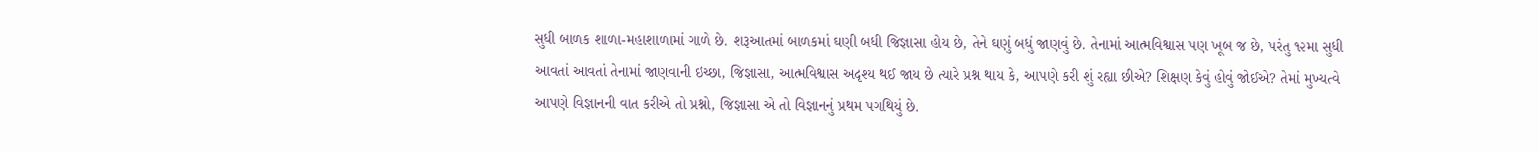સુધી બાળક શાળા-મહાશાળામાં ગાળે છે. શરૂઆતમાં બાળકમાં ઘણી બધી જિજ્ઞાસા હોય છે, તેને ઘણું બધું જાણવું છે. તેનામાં આત્મવિશ્વાસ પણ ખૂબ જ છે, પરંતુ ૧૨મા સુધી આવતાં આવતાં તેનામાં જાણવાની ઇચ્છા, જિજ્ઞાસા, આત્મવિશ્વાસ અદૃશ્ય થઈ જાય છે ત્યારે પ્રશ્ન થાય કે, આપણે કરી શું રહ્યા છીએ? શિક્ષણ કેવું હોવું જોઈએ? તેમાં મુખ્યત્વે આપણે વિજ્ઞાનની વાત કરીએ તો પ્રશ્નો, જિજ્ઞાસા એ તો વિજ્ઞાનનું પ્રથમ પગથિયું છે.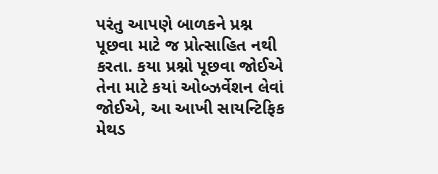પરંતુ આપણે બાળકને પ્રશ્ન પૂછવા માટે જ પ્રોત્સાહિત નથી કરતા. કયા પ્રશ્નો પૂછવા જોઈએ તેના માટે કયાં ઓબ્ઝર્વેશન લેવાં જોઈએ, આ આખી સાયન્ટિફિક મેથડ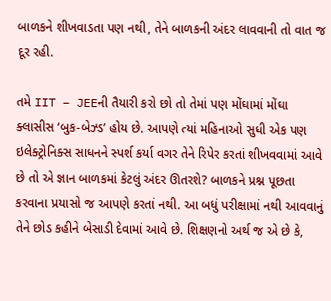બાળકને શીખવાડતા પણ નથી, તેને બાળકની અંદર લાવવાની તો વાત જ દૂર રહી.

તમે IIT – JEEની તૈયારી કરો છો તો તેમાં પણ મોંઘામાં મોંઘા ક્લાસીસ ‘બુક-બેઝ્ડ’ હોય છે. આપણે ત્યાં મહિનાઓ સુધી એક પણ ઇલેક્ટ્રોનિક્સ સાધનને સ્પર્શ કર્યા વગર તેને રિપેર કરતાં શીખવવામાં આવે છે તો એ જ્ઞાન બાળકમાં કેટલું અંદર ઊતરશે? બાળકને પ્રશ્ન પૂછતા કરવાના પ્રયાસો જ આપણે કરતાં નથી. આ બધું પરીક્ષામાં નથી આવવાનું તેને છોડ કહીને બેસાડી દેવામાં આવે છે. શિક્ષણનો અર્થ જ એ છે કે,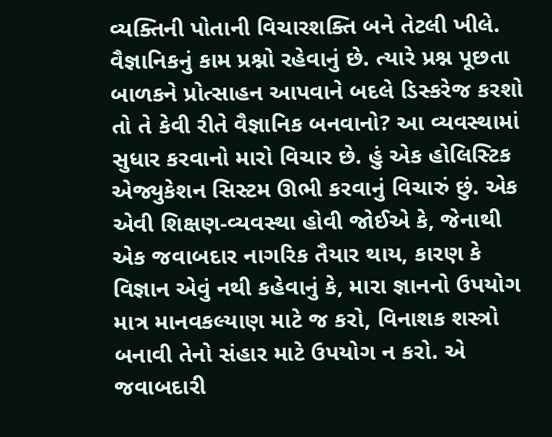વ્યક્તિની પોતાની વિચારશક્તિ બને તેટલી ખીલે. વૈજ્ઞાનિકનું કામ પ્રશ્નો રહેવાનું છે. ત્યારે પ્રશ્ન પૂછતા બાળકને પ્રોત્સાહન આપવાને બદલે ડિસ્કરેજ કરશો તો તે કેવી રીતે વૈજ્ઞાનિક બનવાનો? આ વ્યવસ્થામાં સુધાર કરવાનો મારો વિચાર છે. હું એક હોલિસ્ટિક એજ્યુકેશન સિસ્ટમ ઊભી કરવાનું વિચારું છું. એક એવી શિક્ષણ-વ્યવસ્થા હોવી જોઈએ કે, જેનાથી એક જવાબદાર નાગરિક તૈયાર થાય, કારણ કે વિજ્ઞાન એવું નથી કહેવાનું કે, મારા જ્ઞાનનો ઉપયોગ માત્ર માનવકલ્યાણ માટે જ કરો, વિનાશક શસ્ત્રો બનાવી તેનો સંહાર માટે ઉપયોગ ન કરો. એ જવાબદારી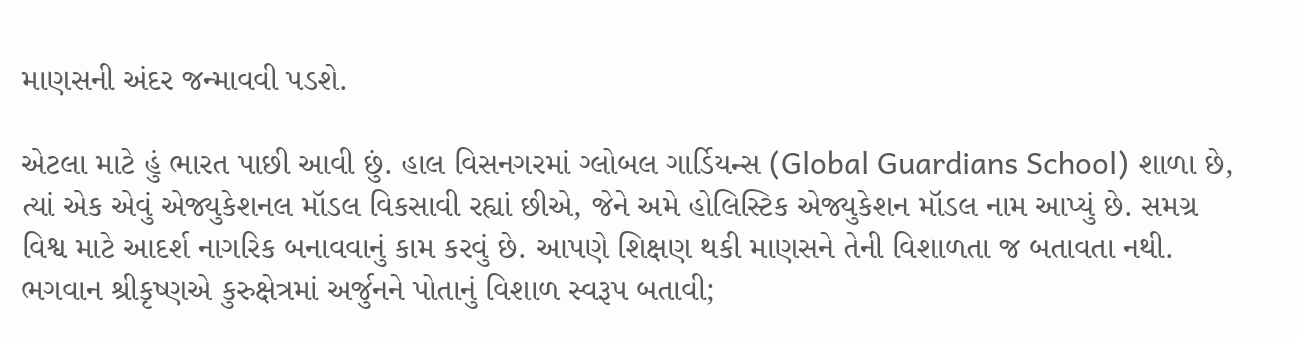માણસની અંદર જન્માવવી પડશે.

એટલા માટે હું ભારત પાછી આવી છું. હાલ વિસનગરમાં ગ્લોબલ ગાર્ડિયન્સ (Global Guardians School) શાળા છે, ત્યાં એક એવું એજ્યુકેશનલ મૉડલ વિકસાવી રહ્યાં છીએ, જેને અમે હોલિસ્ટિક એજ્યુકેશન મૉડલ નામ આપ્યું છે. સમગ્ર વિશ્વ માટે આદર્શ નાગરિક બનાવવાનું કામ કરવું છે. આપણે શિક્ષણ થકી માણસને તેની વિશાળતા જ બતાવતા નથી. ભગવાન શ્રીકૃષ્ણએ કુરુક્ષેત્રમાં અર્જુનને પોતાનું વિશાળ સ્વરૂપ બતાવી;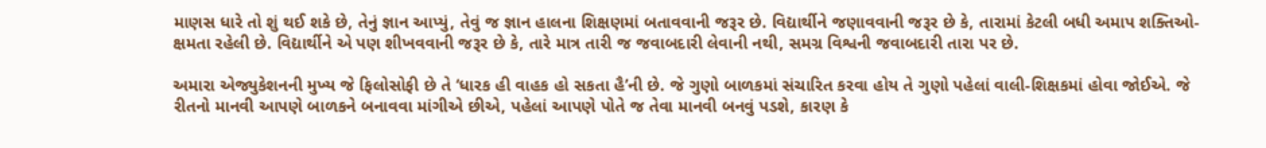માણસ ધારે તો શું થઈ શકે છે, તેનું જ્ઞાન આપ્યું, તેવું જ જ્ઞાન હાલના શિક્ષણમાં બતાવવાની જરૂર છે. વિદ્યાર્થીને જણાવવાની જરૂર છે કે, તારામાં કેટલી બધી અમાપ શક્તિઓ-ક્ષમતા રહેલી છે. વિદ્યાર્થીને એ પણ શીખવવાની જરૂર છે કે, તારે માત્ર તારી જ જવાબદારી લેવાની નથી, સમગ્ર વિશ્વની જવાબદારી તારા પર છે.

અમારા એજ્યુકેશનની મુખ્ય જે ફિલોસોફી છે તે ‘ધારક હી વાહક હો સકતા હૈ’ની છે. જે ગુણો બાળકમાં સંચારિત કરવા હોય તે ગુણો પહેલાં વાલી-શિક્ષકમાં હોવા જોઈએ. જે રીતનો માનવી આપણે બાળકને બનાવવા માંગીએ છીએ, પહેલાં આપણે પોતે જ તેવા માનવી બનવું પડશે, કારણ કે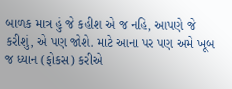બાળક માત્ર હું જે કહીશ એ જ નહિ, આપણે જે કરીશું, એ પણ જોશે. માટે આના પર પણ અમે ખૂબ જ ધ્યાન (ફોકસ) કરીએ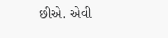છીએ. એવી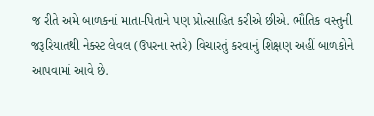જ રીતે અમે બાળકનાં માતા-પિતાને પણ પ્રોત્સાહિત કરીએ છીએ. ભૌતિક વસ્તુની જરૂરિયાતથી નેક્સ્ટ લેવલ (ઉપરના સ્તરે) વિચારતું કરવાનું શિક્ષણ અહીં બાળકોને આપવામાં આવે છે.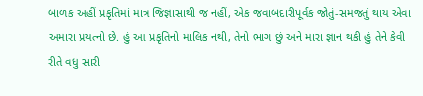બાળક અહીં પ્રકૃતિમાં માત્ર જિજ્ઞાસાથી જ નહીં, એક જવાબદારીપૂર્વક જોતું-સમજતું થાય એવા અમારા પ્રયત્નો છે. હું આ પ્રકૃતિનો માલિક નથી, તેનો ભાગ છું અને મારા જ્ઞાન થકી હું તેને કેવી રીતે વધુ સારી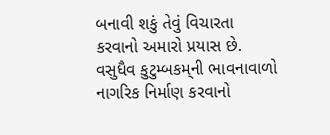બનાવી શકું તેવું વિચારતા કરવાનો અમારો પ્રયાસ છે. વસુધૈવ કુટુમ્બકમ્‌ની ભાવનાવાળો નાગરિક નિર્માણ કરવાનો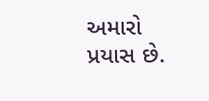અમારો પ્રયાસ છે.